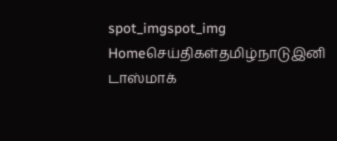spot_imgspot_img
Homeசெய்திகள்தமிழ்நாடுஇனி டாஸ்மாக்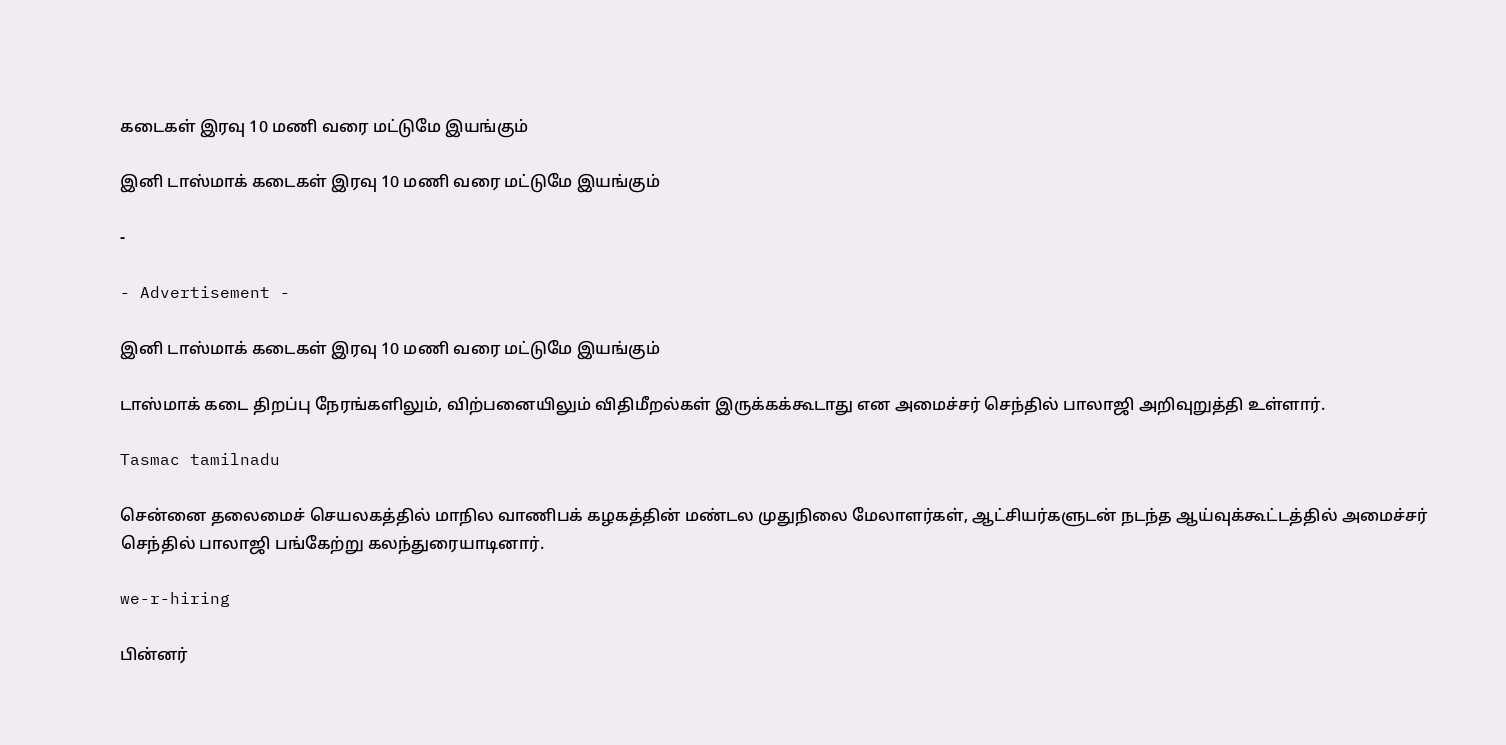கடைகள் இரவு 10 மணி வரை மட்டுமே இயங்கும்

இனி டாஸ்மாக் கடைகள் இரவு 10 மணி வரை மட்டுமே இயங்கும்

-

- Advertisement -

இனி டாஸ்மாக் கடைகள் இரவு 10 மணி வரை மட்டுமே இயங்கும்

டாஸ்மாக் கடை திறப்பு நேரங்களிலும், விற்பனையிலும் விதிமீறல்கள் இருக்கக்கூடாது என அமைச்சர் செந்தில் பாலாஜி அறிவுறுத்தி உள்ளார்.

Tasmac tamilnadu

சென்னை தலைமைச் செயலகத்தில் மாநில வாணிபக் கழகத்தின் மண்டல முதுநிலை மேலாளர்கள், ஆட்சியர்களுடன் நடந்த ஆய்வுக்கூட்டத்தில் அமைச்சர் செந்தில் பாலாஜி பங்கேற்று கலந்துரையாடினார்.

we-r-hiring

பின்னர்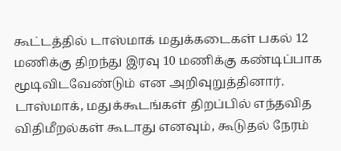கூட்டத்தில் டாஸ்மாக் மதுக்கடைகள் பகல் 12 மணிக்கு திறந்து இரவு 10 மணிக்கு கண்டிப்பாக மூடிவிடவேண்டும் என அறிவுறுத்தினார். டாஸ்மாக், மதுக்கூடங்கள் திறப்பில் எந்தவித விதிமீறல்கள் கூடாது எனவும், கூடுதல் நேரம்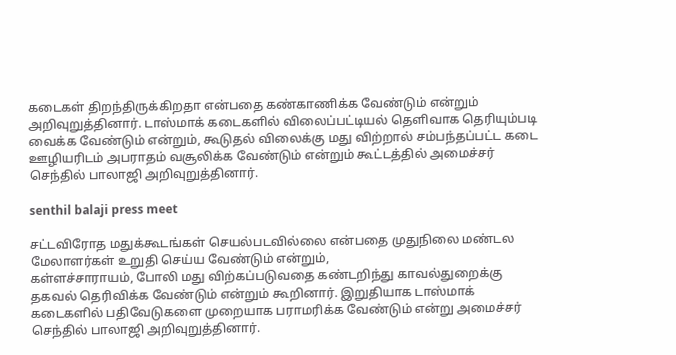கடைகள் திறந்திருக்கிறதா என்பதை கண்காணிக்க வேண்டும் என்றும் அறிவுறுத்தினார். டாஸ்மாக் கடைகளில் விலைப்பட்டியல் தெளிவாக தெரியும்படி வைக்க வேண்டும் என்றும், கூடுதல் விலைக்கு மது விற்றால் சம்பந்தப்பட்ட கடை ஊழியரிடம் அபராதம் வசூலிக்க வேண்டும் என்றும் கூட்டத்தில் அமைச்சர் செந்தில் பாலாஜி அறிவுறுத்தினார்.

senthil balaji press meet

சட்டவிரோத மதுக்கூடங்கள் செயல்படவில்லை என்பதை முதுநிலை மண்டல மேலாளர்கள் உறுதி செய்ய வேண்டும் என்றும்,
கள்ளச்சாராயம், போலி மது விற்கப்படுவதை கண்டறிந்து காவல்துறைக்கு தகவல் தெரிவிக்க வேண்டும் என்றும் கூறினார். இறுதியாக டாஸ்மாக் கடைகளில் பதிவேடுகளை முறையாக பராமரிக்க வேண்டும் என்று அமைச்சர் செந்தில் பாலாஜி அறிவுறுத்தினார்.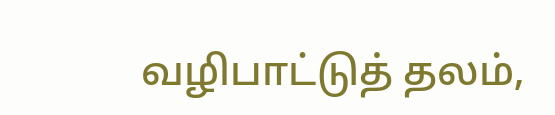வழிபாட்டுத் தலம்,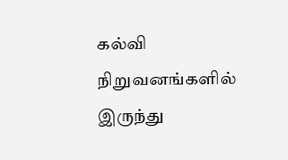கல்வி நிறுவனங்களில் இருந்து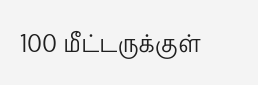100 மீட்டருக்குள்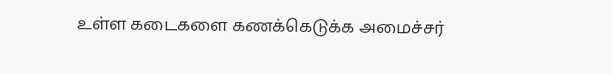உள்ள கடைகளை கணக்கெடுக்க அமைச்சர்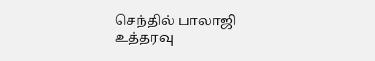செந்தில் பாலாஜி உத்தரவு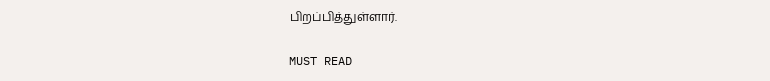பிறப்பித்துள்ளார்.

MUST READ